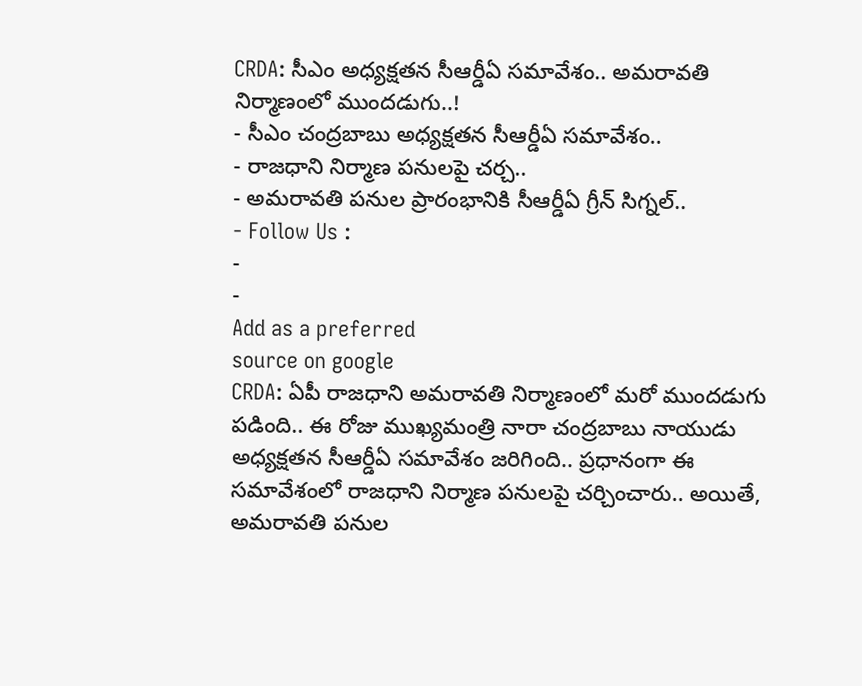CRDA: సీఎం అధ్యక్షతన సీఆర్డీఏ సమావేశం.. అమరావతి నిర్మాణంలో ముందడుగు..!
- సీఎం చంద్రబాబు అధ్యక్షతన సీఆర్డీఏ సమావేశం..
- రాజధాని నిర్మాణ పనులపై చర్చ..
- అమరావతి పనుల ప్రారంభానికి సీఆర్డీఏ గ్రీన్ సిగ్నల్..
- Follow Us :
-
-
Add as a preferred
source on google
CRDA: ఏపీ రాజధాని అమరావతి నిర్మాణంలో మరో ముందడుగు పడింది.. ఈ రోజు ముఖ్యమంత్రి నారా చంద్రబాబు నాయుడు అధ్యక్షతన సీఆర్డీఏ సమావేశం జరిగింది.. ప్రధానంగా ఈ సమావేశంలో రాజధాని నిర్మాణ పనులపై చర్చించారు.. అయితే, అమరావతి పనుల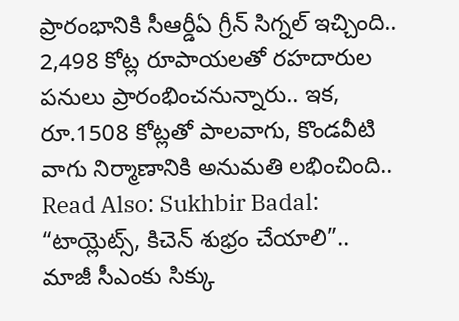ప్రారంభానికి సీఆర్డీఏ గ్రీన్ సిగ్నల్ ఇచ్చింది.. 2,498 కోట్ల రూపాయలతో రహదారుల పనులు ప్రారంభించనున్నారు.. ఇక, రూ.1508 కోట్లతో పాలవాగు, కొండవీటి వాగు నిర్మాణానికి అనుమతి లభించింది..
Read Also: Sukhbir Badal: “టాయ్లెట్స్, కిచెన్ శుభ్రం చేయాలి”.. మాజీ సీఎంకు సిక్కు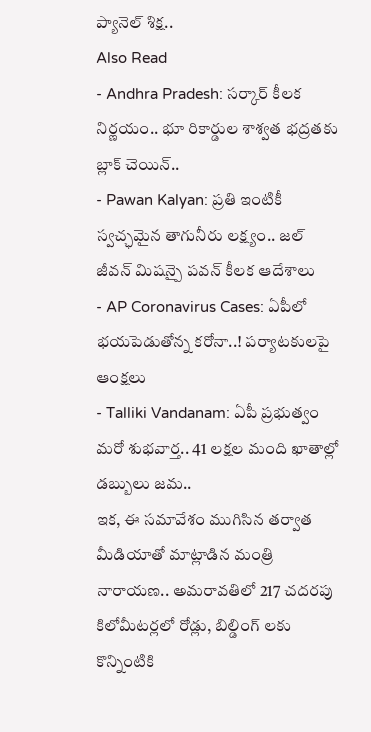ప్యానెల్ శిక్ష..
Also Read
- Andhra Pradesh: సర్కార్ కీలక నిర్ణయం.. భూ రికార్డుల శాశ్వత భద్రతకు బ్లాక్ చెయిన్..
- Pawan Kalyan: ప్రతి ఇంటికీ స్వచ్ఛమైన తాగునీరు లక్ష్యం.. జల్ జీవన్ మిషన్పై పవన్ కీలక ఆదేశాలు
- AP Coronavirus Cases: ఏపీలో భయపెడుతోన్న కరోనా..! పర్యాటకులపై ఆంక్షలు
- Talliki Vandanam: ఏపీ ప్రభుత్వం మరో శుభవార్త.. 41 లక్షల మంది ఖాతాల్లో డబ్బులు జమ..
ఇక, ఈ సమావేశం ముగిసిన తర్వాత మీడియాతో మాట్లాడిన మంత్రి నారాయణ.. అమరావతిలో 217 చదరపు కిలోమీటర్లలో రోడ్లు, బిల్డింగ్ లకు కొన్నింటికి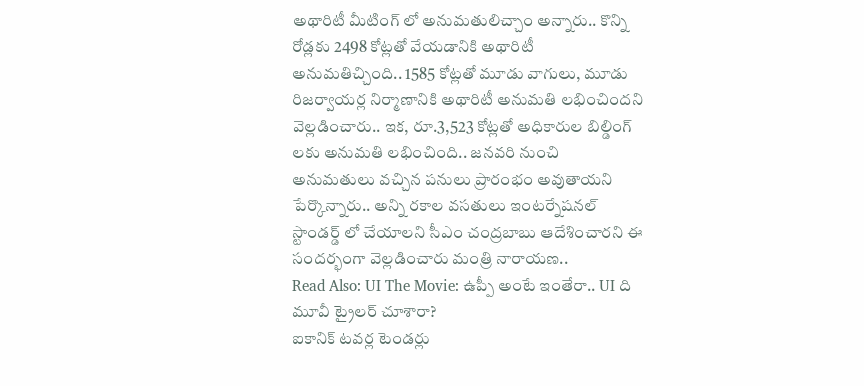అథారిటీ మీటింగ్ లో అనుమతులిచ్చాం అన్నారు.. కొన్ని రోడ్లకు 2498 కోట్లతో వేయడానికి అథారిటీ అనుమతిచ్చింది.. 1585 కోట్లతో మూడు వాగులు, మూడు రిజర్వాయర్ల నిర్మాణానికి అథారిటీ అనుమతి లభించిందని వెల్లడించారు.. ఇక, రూ.3,523 కోట్లతో అధికారుల బిల్డింగ్ లకు అనుమతి లభించింది.. జనవరి నుంచి అనుమతులు వచ్చిన పనులు ప్రారంభం అవుతాయని పేర్కొన్నారు.. అన్ని రకాల వసతులు ఇంటర్నేషనల్ స్టాండర్డ్ లో చేయాలని సీఎం చంద్రబాబు ఆదేశించారని ఈ సందర్భంగా వెల్లడించారు మంత్రి నారాయణ..
Read Also: UI The Movie: ఉప్పీ అంటే ఇంతేరా.. UI ది మూవీ ట్రైలర్ చూశారా?
ఐకానిక్ టవర్ల టెండర్లు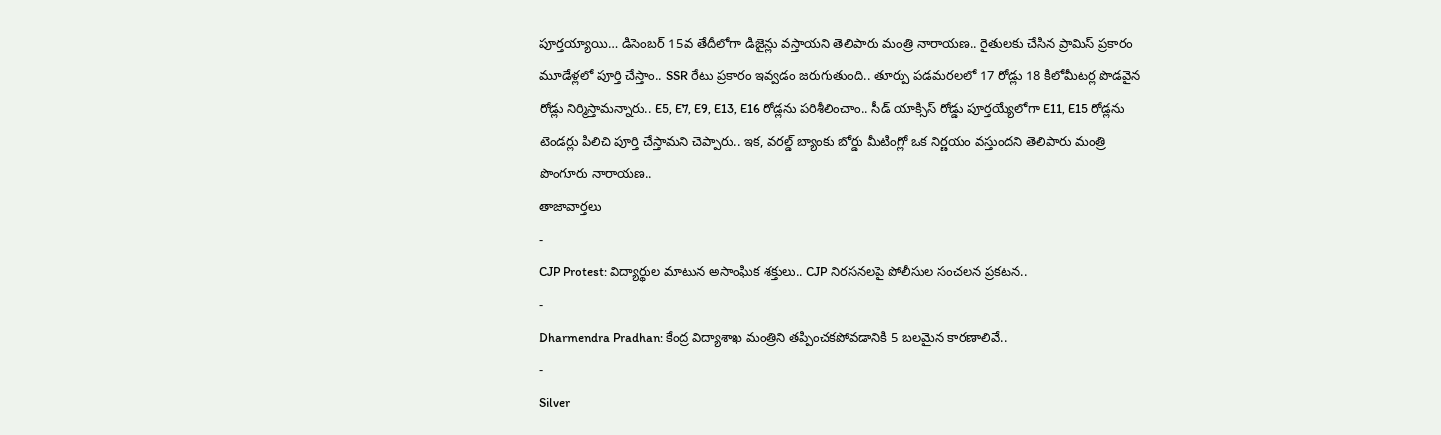పూర్తయ్యాయి… డిసెంబర్ 15వ తేదీలోగా డిజైన్లు వస్తాయని తెలిపారు మంత్రి నారాయణ.. రైతులకు చేసిన ప్రామిస్ ప్రకారం మూడేళ్లలో పూర్తి చేస్తాం.. SSR రేటు ప్రకారం ఇవ్వడం జరుగుతుంది.. తూర్పు పడమరలలో 17 రోడ్లు 18 కిలోమీటర్ల పొడవైన రోడ్లు నిర్మిస్తామన్నారు.. E5, E7, E9, E13, E16 రోడ్లను పరిశీలించాం.. సీడ్ యాక్సిస్ రోడ్డు పూర్తయ్యేలోగా E11, E15 రోడ్లను టెండర్లు పిలిచి పూర్తి చేస్తామని చెప్పారు.. ఇక, వరల్డ్ బ్యాంకు బోర్డు మీటింగ్లో ఒక నిర్ణయం వస్తుందని తెలిపారు మంత్రి పొంగూరు నారాయణ..
తాజావార్తలు
-
CJP Protest: విద్యార్థుల మాటున అసాంఘిక శక్తులు.. CJP నిరసనలపై పోలీసుల సంచలన ప్రకటన..
-
Dharmendra Pradhan: కేంద్ర విద్యాశాఖ మంత్రిని తప్పించకపోవడానికి 5 బలమైన కారణాలివే..
-
Silver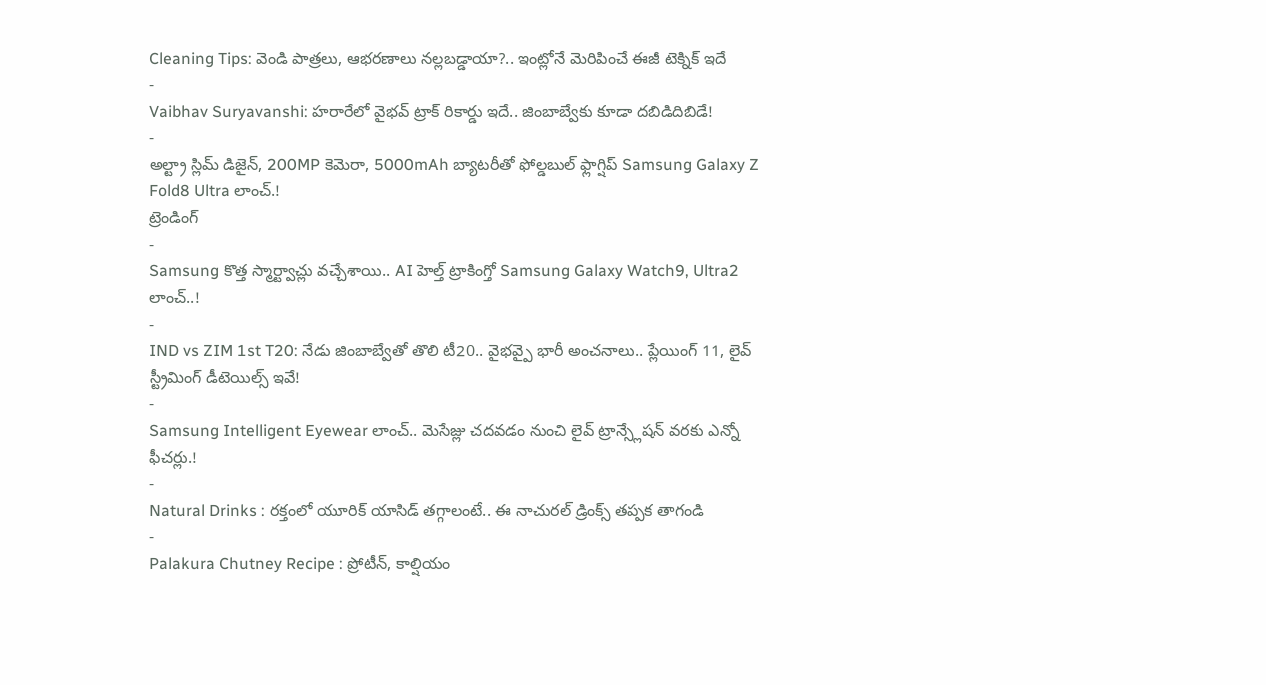Cleaning Tips: వెండి పాత్రలు, ఆభరణాలు నల్లబడ్డాయా?.. ఇంట్లోనే మెరిపించే ఈజీ టెక్నిక్ ఇదే
-
Vaibhav Suryavanshi: హరారేలో వైభవ్ ట్రాక్ రికార్డు ఇదే.. జింబాబ్వేకు కూడా దబిడిదిబిడే!
-
అల్ట్రా స్లిమ్ డిజైన్, 200MP కెమెరా, 5000mAh బ్యాటరీతో ఫోల్డబుల్ ఫ్లాగ్షిప్ Samsung Galaxy Z Fold8 Ultra లాంచ్.!
ట్రెండింగ్
-
Samsung కొత్త స్మార్ట్వాచ్లు వచ్చేశాయి.. AI హెల్త్ ట్రాకింగ్తో Samsung Galaxy Watch9, Ultra2 లాంచ్..!
-
IND vs ZIM 1st T20: నేడు జింబాబ్వేతో తొలి టీ20.. వైభవ్పై భారీ అంచనాలు.. ప్లేయింగ్ 11, లైవ్ స్ట్రీమింగ్ డీటెయిల్స్ ఇవే!
-
Samsung Intelligent Eyewear లాంచ్.. మెసేజ్లు చదవడం నుంచి లైవ్ ట్రాన్స్లేషన్ వరకు ఎన్నో ఫీచర్లు.!
-
Natural Drinks : రక్తంలో యూరిక్ యాసిడ్ తగ్గాలంటే.. ఈ నాచురల్ డ్రింక్స్ తప్పక తాగండి
-
Palakura Chutney Recipe : ప్రోటీన్, కాల్షియం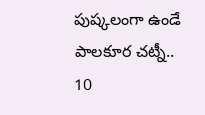పుష్కలంగా ఉండే పాలకూర చట్నీ.. 10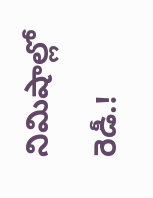నిమిషాల్లో రెడీ.!